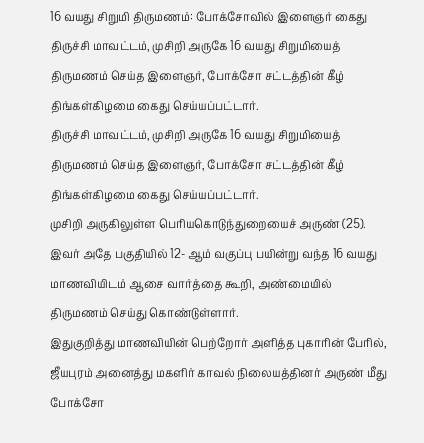16 வயது சிறுமி திருமணம்: போக்சோவில் இளைஞர் கைது
திருச்சி மாவட்டம், முசிறி அருகே 16 வயது சிறுமியைத் திருமணம் செய்த இளைஞர், போக்சோ சட்டத்தின் கீழ் திங்கள்கிழமை கைது செய்யப்பட்டார்.
திருச்சி மாவட்டம், முசிறி அருகே 16 வயது சிறுமியைத் திருமணம் செய்த இளைஞர், போக்சோ சட்டத்தின் கீழ் திங்கள்கிழமை கைது செய்யப்பட்டார்.
முசிறி அருகிலுள்ள பெரியகொடுந்துறையைச் அருண் (25). இவர் அதே பகுதியில் 12- ஆம் வகுப்பு பயின்று வந்த 16 வயது மாணவியிடம் ஆசை வார்த்தை கூறி, அண்மையில் திருமணம் செய்து கொண்டுள்ளார்.
இதுகுறித்து மாணவியின் பெற்றோர் அளித்த புகாரின் பேரில், ஜீயபுரம் அனைத்து மகளிர் காவல் நிலையத்தினர் அருண் மீது போக்சோ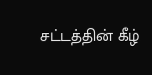சட்டத்தின் கீழ்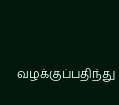வழக்குப்பதிந்து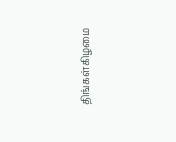திங்கள்கிழமை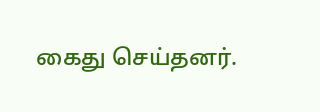கைது செய்தனர்.